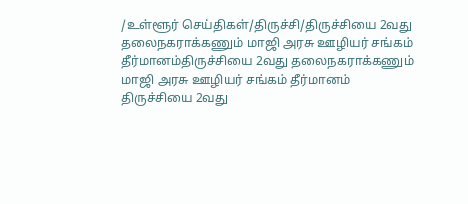/உள்ளூர் செய்திகள்/திருச்சி/திருச்சியை 2வது தலைநகராக்கணும் மாஜி அரசு ஊழியர் சங்கம் தீர்மானம்திருச்சியை 2வது தலைநகராக்கணும் மாஜி அரசு ஊழியர் சங்கம் தீர்மானம்
திருச்சியை 2வது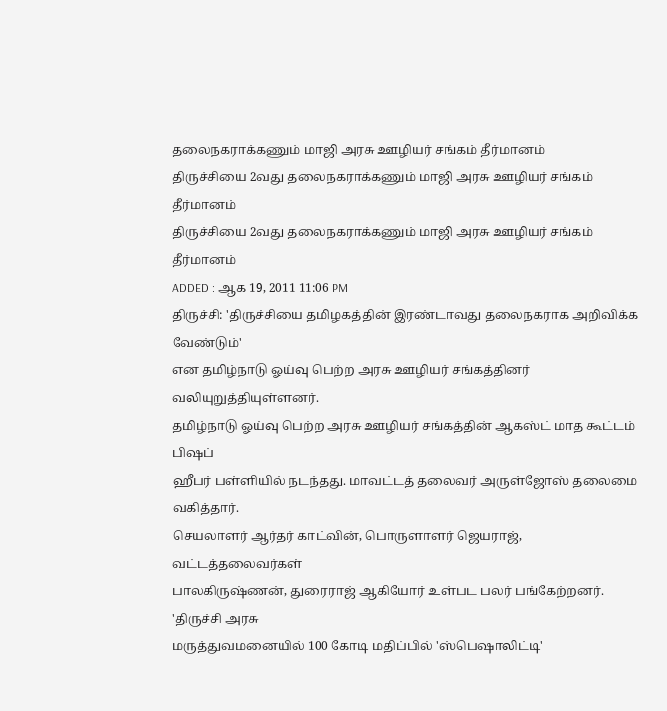தலைநகராக்கணும் மாஜி அரசு ஊழியர் சங்கம் தீர்மானம்
திருச்சியை 2வது தலைநகராக்கணும் மாஜி அரசு ஊழியர் சங்கம் தீர்மானம்
திருச்சியை 2வது தலைநகராக்கணும் மாஜி அரசு ஊழியர் சங்கம் தீர்மானம்
ADDED : ஆக 19, 2011 11:06 PM
திருச்சி: 'திருச்சியை தமிழகத்தின் இரண்டாவது தலைநகராக அறிவிக்க வேண்டும்'
என தமிழ்நாடு ஓய்வு பெற்ற அரசு ஊழியர் சங்கத்தினர் வலியுறுத்தியுள்ளனர்.
தமிழ்நாடு ஓய்வு பெற்ற அரசு ஊழியர் சங்கத்தின் ஆகஸ்ட் மாத கூட்டம் பிஷப்
ஹீபர் பள்ளியில் நடந்தது. மாவட்டத் தலைவர் அருள்ஜோஸ் தலைமை வகித்தார்.
செயலாளர் ஆர்தர் காட்வின், பொருளாளர் ஜெயராஜ், வட்டத்தலைவர்கள்
பாலகிருஷ்ணன், துரைராஜ் ஆகியோர் உள்பட பலர் பங்கேற்றனர். 'திருச்சி அரசு
மருத்துவமனையில் 100 கோடி மதிப்பில் 'ஸ்பெஷாலிட்டி'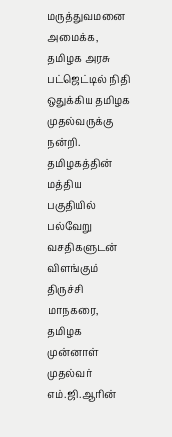மருத்துவமனை அமைக்க,
தமிழக அரசு பட்ஜெட்டில் நிதி ஒதுக்கிய தமிழக முதல்வருக்கு நன்றி.
தமிழகத்தின் மத்திய பகுதியில் பல்வேறு வசதிகளுடன் விளங்கும் திருச்சி
மாநகரை, தமிழக முன்னாள் முதல்வர் எம்.ஜி.ஆரின்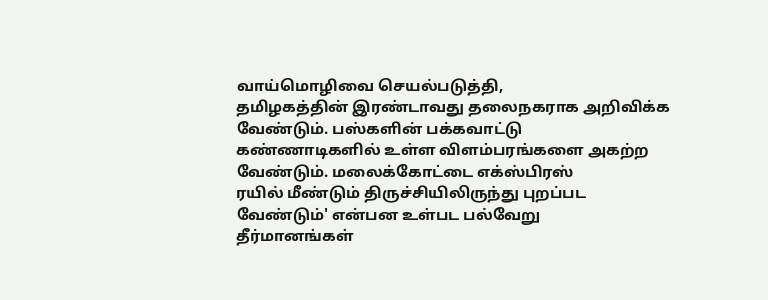வாய்மொழிவை செயல்படுத்தி,
தமிழகத்தின் இரண்டாவது தலைநகராக அறிவிக்க வேண்டும். பஸ்களின் பக்கவாட்டு
கண்ணாடிகளில் உள்ள விளம்பரங்களை அகற்ற வேண்டும். மலைக்கோட்டை எக்ஸ்பிரஸ்
ரயில் மீண்டும் திருச்சியிலிருந்து புறப்பட வேண்டும்' என்பன உள்பட பல்வேறு
தீர்மானங்கள்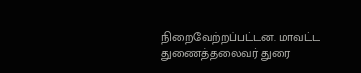நிறைவேற்றப்பட்டன. மாவட்ட துணைத்தலைவர் துரை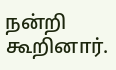நன்றி கூறினார்.